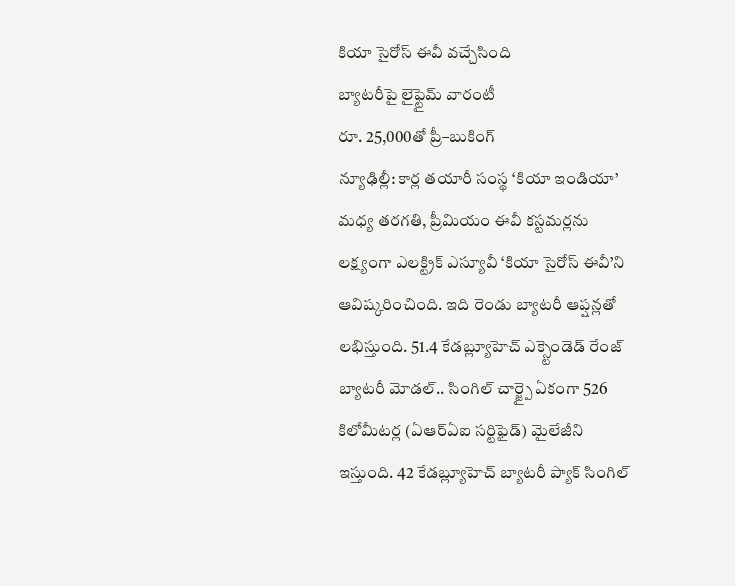కియా సైరోస్ ఈవీ వచ్చేసింది
బ్యాటరీపై లైఫ్టైమ్ వారంటీ
రూ. 25,000తో ప్రీ–బుకింగ్
న్యూఢిల్లీ: కార్ల తయారీ సంస్థ ‘కియా ఇండియా’ మధ్య తరగతి, ప్రీమియం ఈవీ కస్టమర్లను లక్ష్యంగా ఎలక్ట్రిక్ ఎస్యూవీ ‘కియా సైరోస్ ఈవీ’ని ఆవిష్కరించింది. ఇది రెండు బ్యాటరీ ఆప్షన్లతో లభిస్తుంది. 51.4 కేడబ్ల్యూహెచ్ ఎక్స్టెండెడ్ రేంజ్ బ్యాటరీ మోడల్.. సింగిల్ చార్జ్పై ఏకంగా 526 కిలోమీటర్ల (ఏఆర్ఏఐ సర్టిఫైడ్) మైలేజీని ఇస్తుంది. 42 కేడబ్ల్యూహెచ్ బ్యాటరీ ప్యాక్ సింగిల్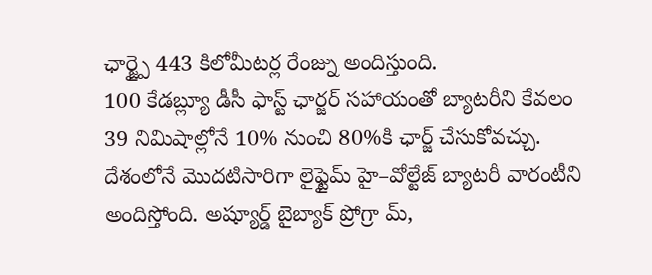ఛార్జ్పై 443 కిలోమీటర్ల రేంజ్ను అందిస్తుంది.
100 కేడబ్ల్యూ డీసీ ఫాస్ట్ ఛార్జర్ సహాయంతో బ్యాటరీని కేవలం 39 నిమిషాల్లోనే 10% నుంచి 80%కి ఛార్జ్ చేసుకోవచ్చు. దేశంలోనే మొదటిసారిగా లైఫ్టైమ్ హై–వోల్టేజ్ బ్యాటరీ వారంటీని అందిస్తోంది. అష్యూర్డ్ బైబ్యాక్ ప్రోగ్రా మ్,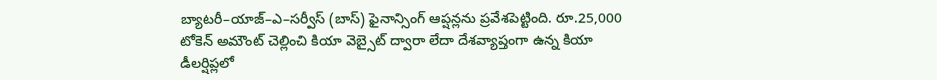బ్యాటరీ–యాజ్–ఎ–సర్వీస్ (బాస్) ఫైనాన్సింగ్ ఆప్షన్లను ప్రవేశపెట్టింది. రూ.25,000 టోకెన్ అమౌంట్ చెల్లించి కియా వెబ్సైట్ ద్వారా లేదా దేశవ్యాప్తంగా ఉన్న కియా డీలర్షిప్లలో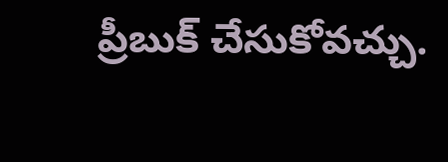ప్రీబుక్ చేసుకోవచ్చు.